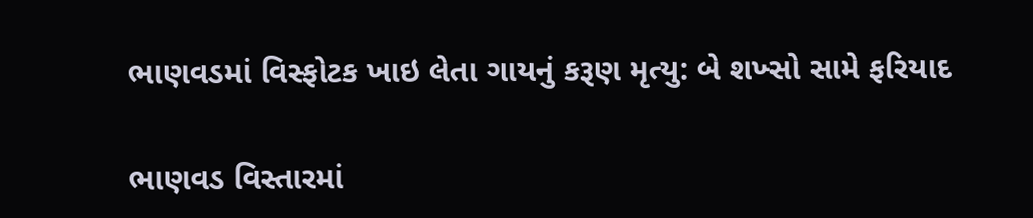ભાણવડમાં વિસ્ફોટક ખાઇ લેતા ગાયનું કરૂણ મૃત્યુ: બે શખ્સો સામે ફરિયાદ

ભાણવડ વિસ્તારમાં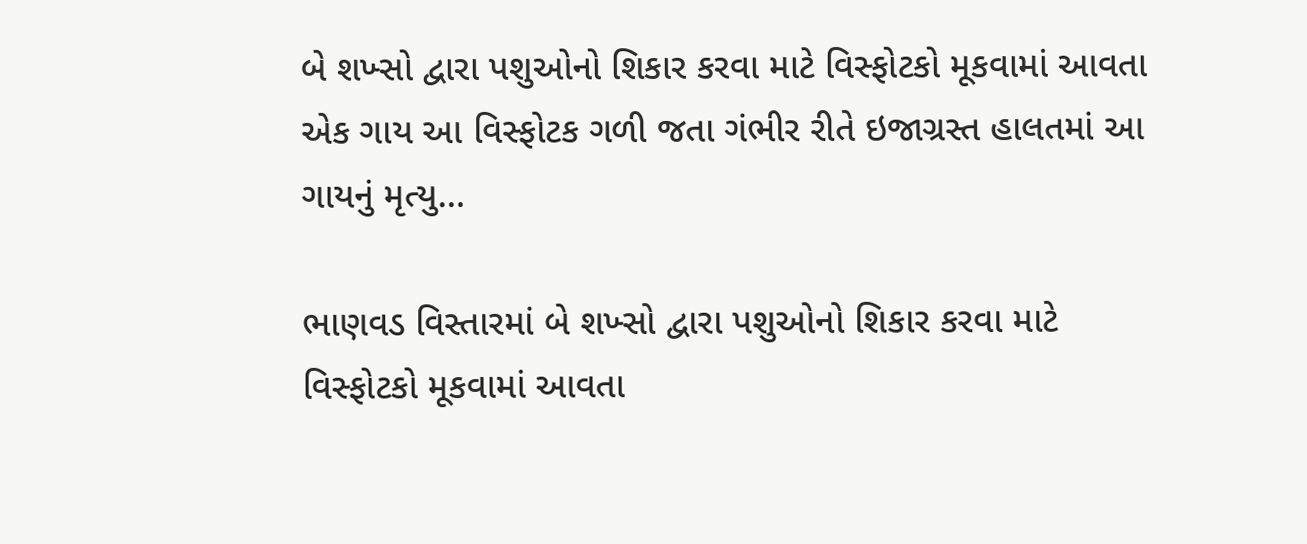બે શખ્સો દ્વારા પશુઓનો શિકાર કરવા માટે વિસ્ફોટકો મૂકવામાં આવતા એક ગાય આ વિસ્ફોટક ગળી જતા ગંભીર રીતે ઇજાગ્રસ્ત હાલતમાં આ ગાયનું મૃત્યુ…

ભાણવડ વિસ્તારમાં બે શખ્સો દ્વારા પશુઓનો શિકાર કરવા માટે વિસ્ફોટકો મૂકવામાં આવતા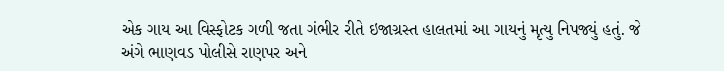એક ગાય આ વિસ્ફોટક ગળી જતા ગંભીર રીતે ઇજાગ્રસ્ત હાલતમાં આ ગાયનું મૃત્યુ નિપજ્યું હતું. જે અંગે ભાણવડ પોલીસે રાણપર અને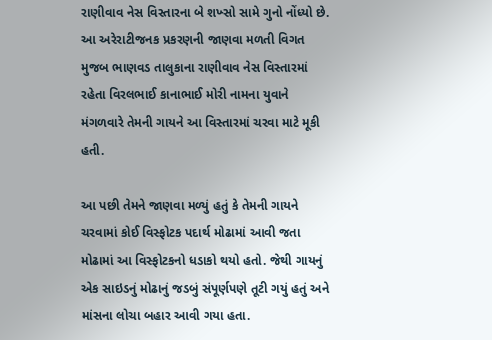રાણીવાવ નેસ વિસ્તારના બે શખ્સો સામે ગુનો નોંધ્યો છે. આ અરેરાટીજનક પ્રકરણની જાણવા મળતી વિગત મુજબ ભાણવડ તાલુકાના રાણીવાવ નેસ વિસ્તારમાં રહેતા વિરલભાઈ કાનાભાઈ મોરી નામના યુવાને મંગળવારે તેમની ગાયને આ વિસ્તારમાં ચરવા માટે મૂકી હતી.

આ પછી તેમને જાણવા મળ્યું હતું કે તેમની ગાયને ચરવામાં કોઈ વિસ્ફોટક પદાર્થ મોઢામાં આવી જતા મોઢામાં આ વિસ્ફોટકનો ધડાકો થયો હતો. જેથી ગાયનું એક સાઇડનું મોઢાનું જડબું સંપૂર્ણપણે તૂટી ગયું હતું અને માંસના લોચા બહાર આવી ગયા હતા.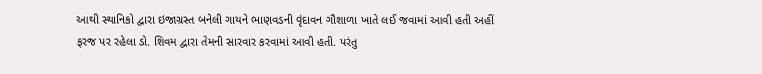આથી સ્થાનિકો દ્વારા ઇજાગ્રસ્ત બનેલી ગાયને ભાણવડની વૃંદાવન ગૌશાળા ખાતે લઈ જવામાં આવી હતી અહીં ફરજ પર રહેલા ડો. શિવમ દ્વારા તેમની સારવાર કરવામાં આવી હતી. પરંતુ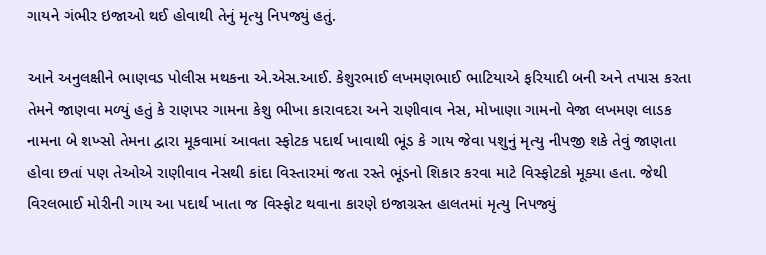ગાયને ગંભીર ઇજાઓ થઈ હોવાથી તેનું મૃત્યુ નિપજ્યું હતું.

આને અનુલક્ષીને ભાણવડ પોલીસ મથકના એ.એસ.આઈ. કેશુરભાઈ લખમણભાઈ ભાટિયાએ ફરિયાદી બની અને તપાસ કરતા તેમને જાણવા મળ્યું હતું કે રાણપર ગામના કેશુ ભીખા કારાવદરા અને રાણીવાવ નેસ, મોખાણા ગામનો વેજા લખમણ લાડક નામના બે શખ્સો તેમના દ્વારા મૂકવામાં આવતા સ્ફોટક પદાર્થ ખાવાથી ભૂંડ કે ગાય જેવા પશુનું મૃત્યુ નીપજી શકે તેવું જાણતા હોવા છતાં પણ તેઓએ રાણીવાવ નેસથી કાંદા વિસ્તારમાં જતા રસ્તે ભૂંડનો શિકાર કરવા માટે વિસ્ફોટકો મૂક્યા હતા. જેથી વિરલભાઈ મોરીની ગાય આ પદાર્થ ખાતા જ વિસ્ફોટ થવાના કારણે ઇજાગ્રસ્ત હાલતમાં મૃત્યુ નિપજ્યું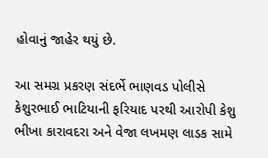હોવાનું જાહેર થયું છે.

આ સમગ્ર પ્રકરણ સંદર્ભે ભાણવડ પોલીસે કેશુરભાઈ ભાટિયાની ફરિયાદ પરથી આરોપી કેશુ ભીખા કારાવદરા અને વેજા લખમણ લાડક સામે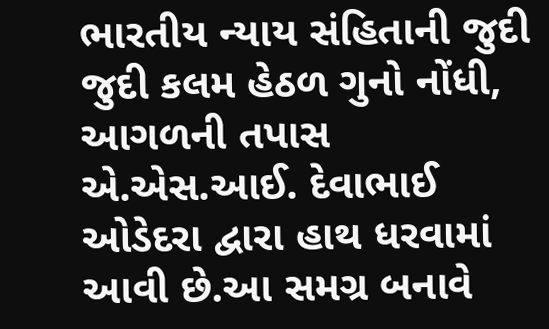ભારતીય ન્યાય સંહિતાની જુદી જુદી કલમ હેઠળ ગુનો નોંધી, આગળની તપાસ એ.એસ.આઈ. દેવાભાઈ ઓડેદરા દ્વારા હાથ ધરવામાં આવી છે.આ સમગ્ર બનાવે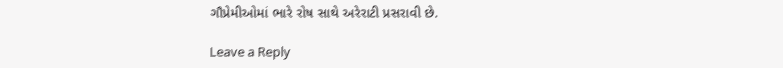ગૌપ્રેમીઓમાં ભારે રોષ સાથે અરેરાટી પ્રસરાવી છે.

Leave a Reply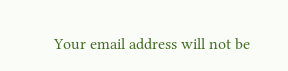Your email address will not be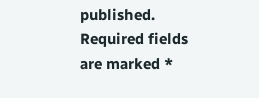published. Required fields are marked *